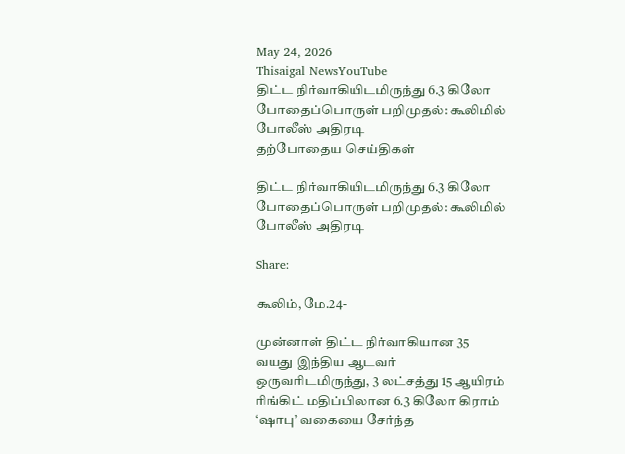May 24, 2026
Thisaigal NewsYouTube
திட்ட நிர்வாகியிடமிருந்து 6.3 கிலோ போதைப்பொருள் பறிமுதல்: கூலிமில் போலீஸ் அதிரடி
தற்போதைய செய்திகள்

திட்ட நிர்வாகியிடமிருந்து 6.3 கிலோ போதைப்பொருள் பறிமுதல்: கூலிமில் போலீஸ் அதிரடி

Share:

கூலிம், மே.24-

முன்னாள் திட்ட நிர்வாகியான 35 வயது இந்திய ஆடவர் ஒருவரிடமிருந்து, 3 லட்சத்து 15 ஆயிரம் ரிங்கிட் மதிப்பிலான 6.3 கிலோ கிராம் ‘ஷாபு’ வகையை சேர்ந்த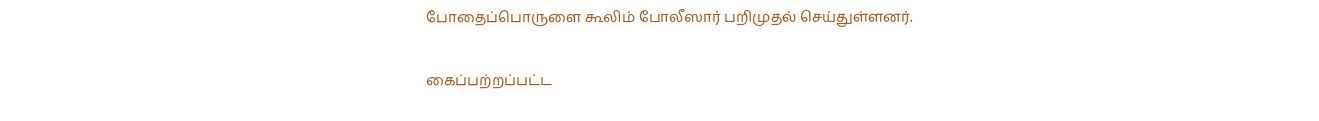போதைப்பொருளை கூலிம் போலீஸார் பறிமுதல் செய்துள்ளனர்.

கைப்பற்றப்பட்ட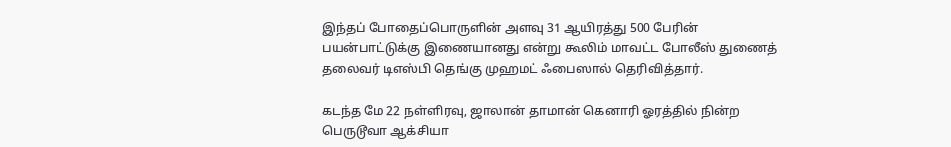இந்தப் போதைப்பொருளின் அளவு 31 ஆயிரத்து 500 பேரின் பயன்பாட்டுக்கு இணையானது என்று கூலிம் மாவட்ட போலீஸ் துணைத் தலைவர் டிஎஸ்பி தெங்கு முஹமட் ஃபைஸால் தெரிவித்தார்.

கடந்த மே 22 நள்ளிரவு, ஜாலான் தாமான் கெனாரி ஓரத்தில் நின்ற பெருடூவா ஆக்சியா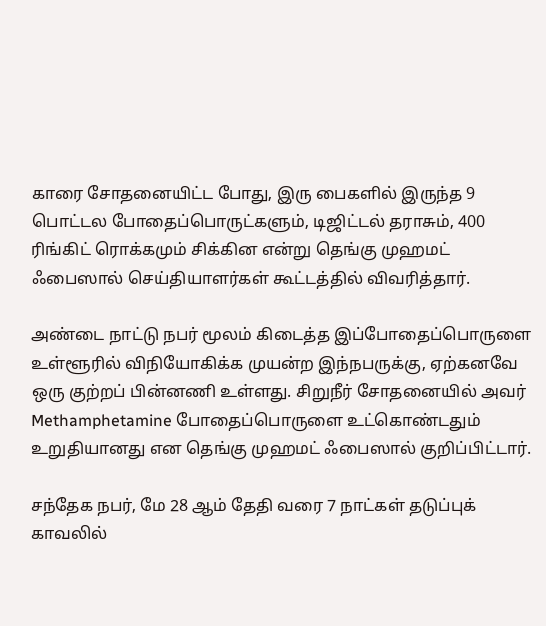காரை சோதனையிட்ட போது, இரு பைகளில் இருந்த 9 பொட்டல போதைப்பொருட்களும், டிஜிட்டல் தராசும், 400 ரிங்கிட் ரொக்கமும் சிக்கின என்று தெங்கு முஹமட் ஃபைஸால் செய்தியாளர்கள் கூட்டத்தில் விவரித்தார்.

அண்டை நாட்டு நபர் மூலம் கிடைத்த இப்போதைப்பொருளை உள்ளூரில் விநியோகிக்க முயன்ற இந்நபருக்கு, ஏற்கனவே ஒரு குற்றப் பின்னணி உள்ளது. சிறுநீர் சோதனையில் அவர் Methamphetamine போதைப்பொருளை உட்கொண்டதும் உறுதியானது என தெங்கு முஹமட் ஃபைஸால் குறிப்பிட்டார்.

சந்தேக நபர், மே 28 ஆம் தேதி வரை 7 நாட்கள் தடுப்புக் காவலில்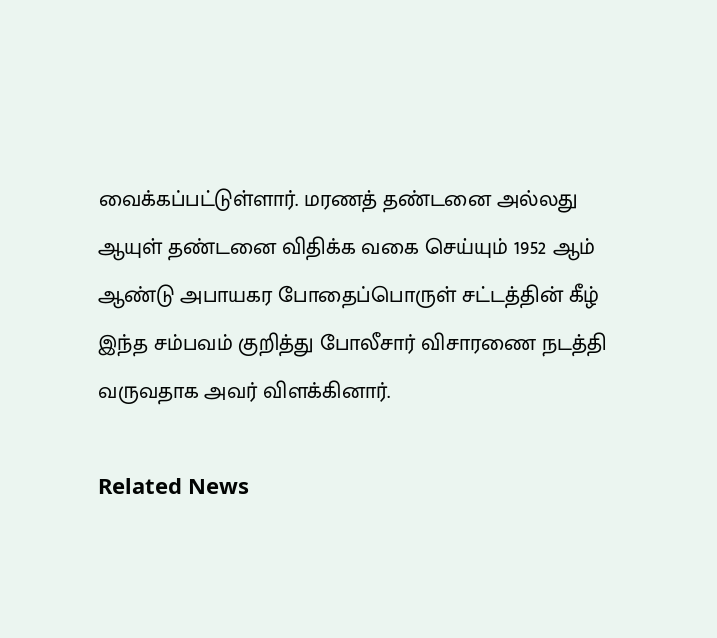வைக்கப்பட்டுள்ளார். மரணத் தண்டனை அல்லது ஆயுள் தண்டனை விதிக்க வகை செய்யும் 1952 ஆம் ஆண்டு அபாயகர போதைப்பொருள் சட்டத்தின் கீழ் இந்த சம்பவம் குறித்து போலீசார் விசாரணை நடத்தி வருவதாக அவர் விளக்கினார்.

Related News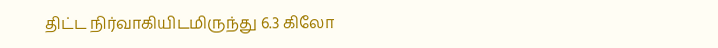திட்ட நிர்வாகியிடமிருந்து 6.3 கிலோ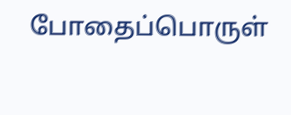போதைப்பொருள்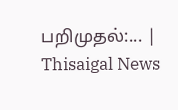பறிமுதல்:... | Thisaigal News